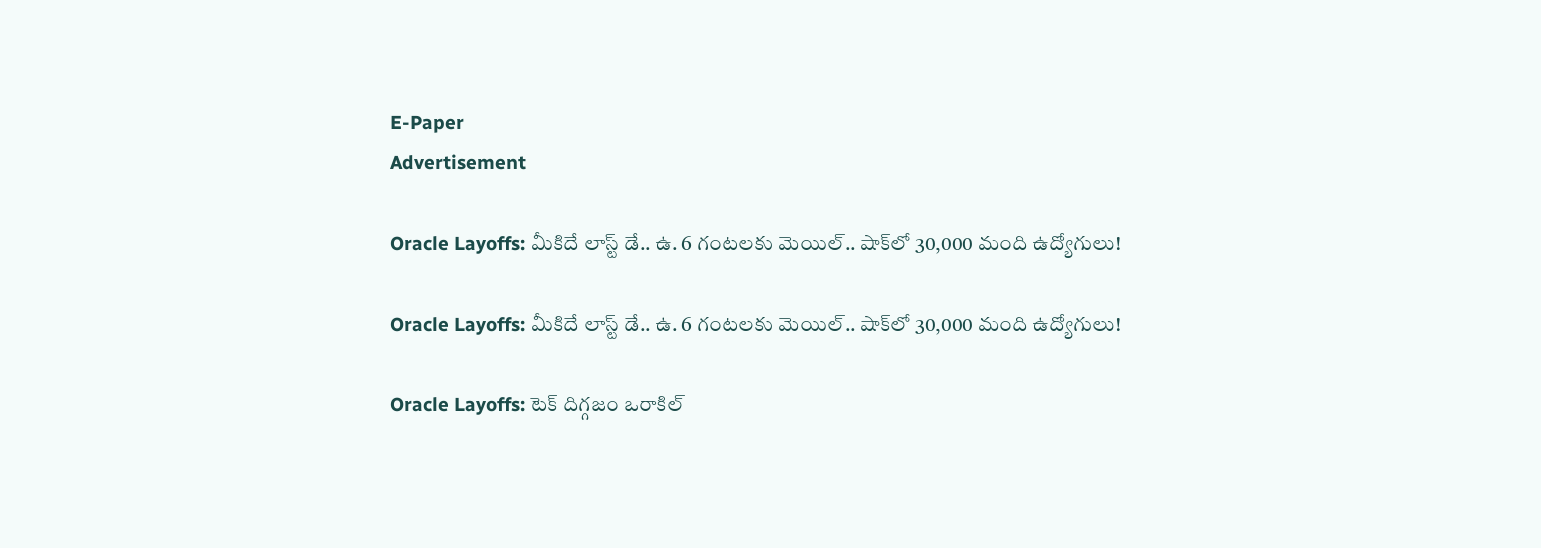E-Paper
Advertisement

Oracle Layoffs: మీకిదే లాస్ట్ డే.. ఉ. 6 గంటలకు మెయిల్.. షాక్‌లో 30,000 మంది ఉద్యోగులు!

Oracle Layoffs: మీకిదే లాస్ట్ డే.. ఉ. 6 గంటలకు మెయిల్.. షాక్‌లో 30,000 మంది ఉద్యోగులు!

Oracle Layoffs: టెక్ దిగ్గజం ఒరాకిల్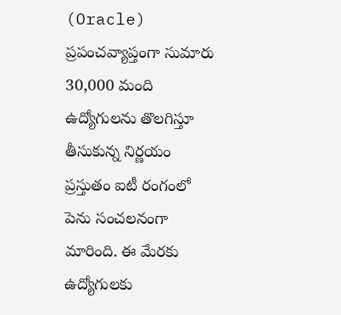(Oracle) ప్రపంచవ్యాప్తంగా సుమారు 30,000 మంది ఉద్యోగులను తొలగిస్తూ తీసుకున్న నిర్ణయం ప్రస్తుతం ఐటీ రంగంలో పెను సంచలనంగా మారింది. ఈ మేరకు ఉద్యోగులకు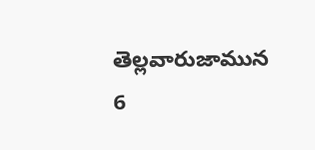తెల్లవారుజామున 6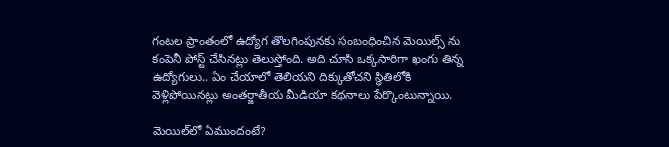గంటల ప్రాంతంలో ఉద్యోగ తొలగింపునకు సంబంధించిన మెయిల్స్ ను కంపెనీ పోస్ట్ చేసినట్లు తెలుస్తోంది. అది చూసి ఒక్కసారిగా ఖంగు తిన్న ఉద్యోగులు.. ఏం చేయాలో తెలియని దిక్కుతోచని స్థితిలోకి వెళ్లిపోయినట్లు అంతర్జాతీయ మీడియా కథనాలు పేర్కొంటున్నాయి.

మెయిల్‌లో ఏముందంటే?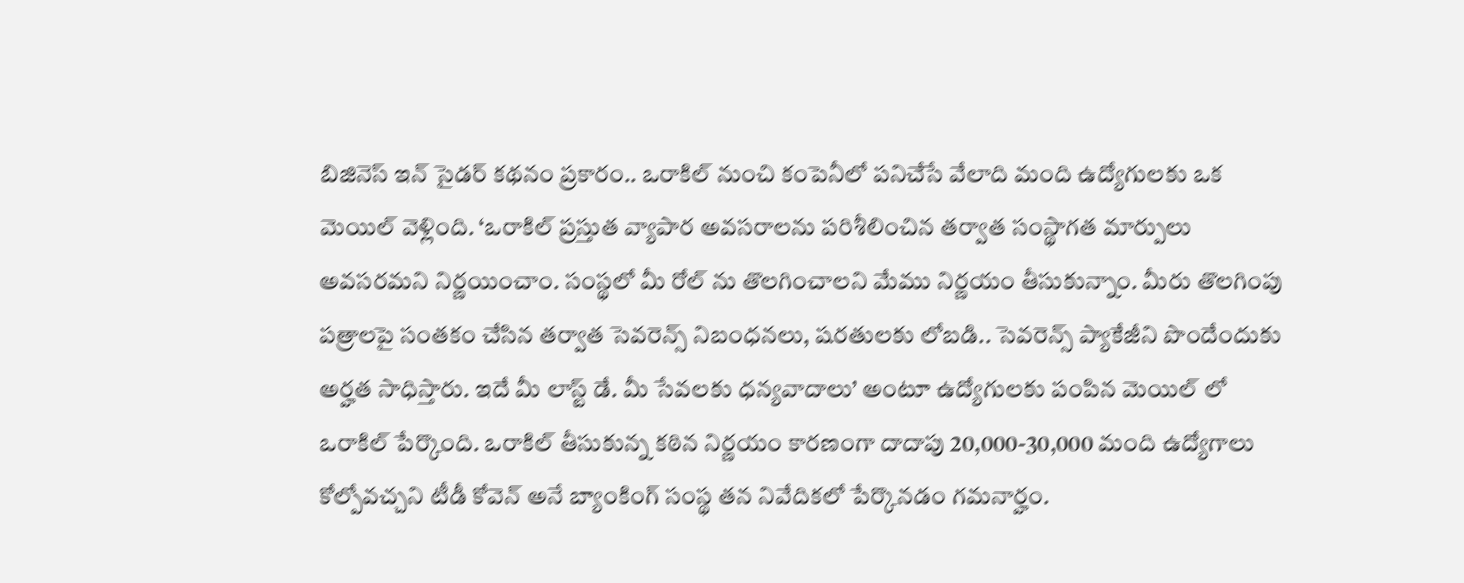బిజినెస్ ఇన్ సైడర్ కథనం ప్రకారం.. ఒరాకిల్ నుంచి కంపెనీలో పనిచేసే వేలాది మంది ఉద్యోగులకు ఒక మెయిల్ వెళ్లింది. ‘ఒరాకిల్ ప్రస్తుత వ్యాపార అవసరాలను పరిశీలించిన తర్వాత సంస్థాగత మార్పులు అవసరమని నిర్ణయించాం. సంస్థలో మీ రోల్ ను తొలగించాలని మేము నిర్ణయం తీసుకున్నాం. మీరు తొలగింపు పత్రాలపై సంతకం చేసిన తర్వాత సెవరెన్స్ నిబంధనలు, షరతులకు లోబడి.. సెవరెన్స్ ప్యాకేజీని పొందేందుకు అర్హత సాధిస్తారు. ఇదే మీ లాస్ట్ డే. మీ సేవలకు ధన్యవాదాలు’ అంటూ ఉద్యోగులకు పంపిన మెయిల్ లో ఒరాకిల్ పేర్కొంది. ఒరాకిల్ తీసుకున్న కఠిన నిర్ణయం కారణంగా దాదాపు 20,000-30,000 మంది ఉద్యోగాలు కోల్పోవచ్చని టీడీ కోవెన్ అనే బ్యాంకింగ్ సంస్థ తన నివేదికలో పేర్కొనడం గమనార్హం.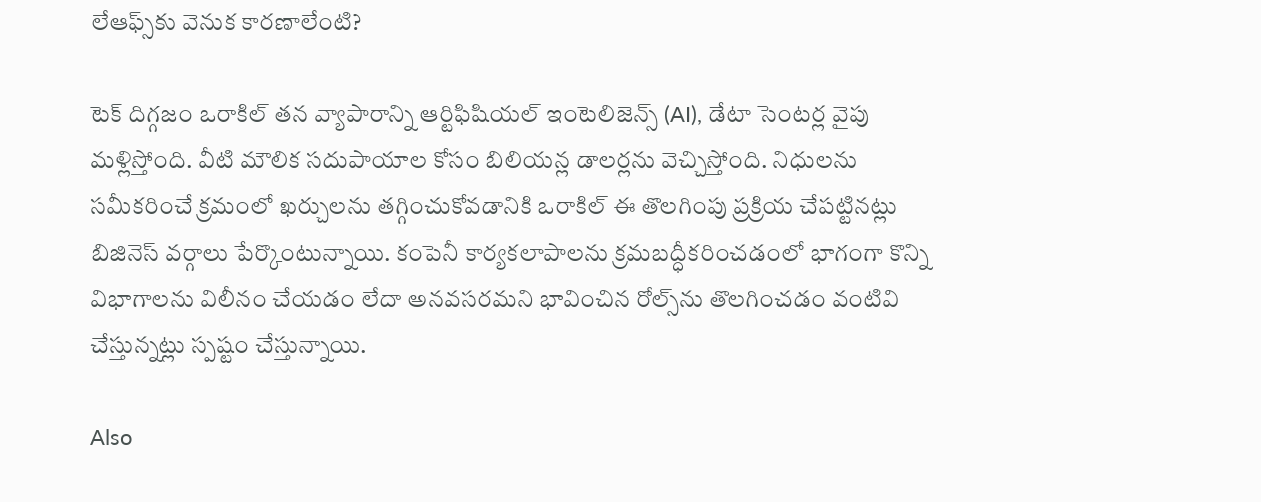లేఆఫ్స్‌కు వెనుక కారణాలేంటి?

టెక్ దిగ్గజం ఒరాకిల్ తన వ్యాపారాన్ని ఆర్టిఫిషియల్ ఇంటెలిజెన్స్ (AI), డేటా సెంటర్ల వైపు మళ్లిస్తోంది. వీటి మౌలిక సదుపాయాల కోసం బిలియన్ల డాలర్లను వెచ్చిస్తోంది. నిధులను సమీకరించే క్రమంలో ఖర్చులను తగ్గించుకోవడానికి ఒరాకిల్ ఈ తొలగింపు ప్రక్రియ చేపట్టినట్లు బిజినెస్ వర్గాలు పేర్కొంటున్నాయి. కంపెనీ కార్యకలాపాలను క్రమబద్ధీకరించడంలో భాగంగా కొన్ని విభాగాలను విలీనం చేయడం లేదా అనవసరమని భావించిన రోల్స్‌ను తొలగించడం వంటివి చేస్తున్నట్లు స్పష్టం చేస్తున్నాయి.

Also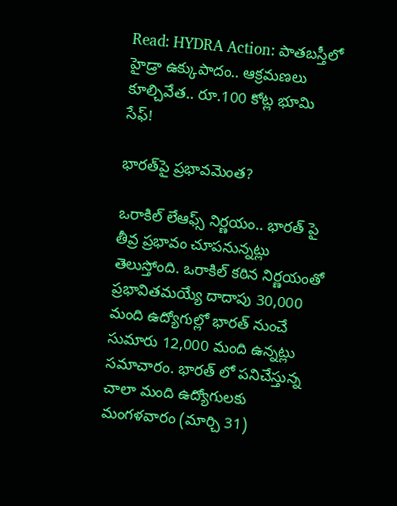Read: HYDRA Action: పాతబస్తీలో హైడ్రా ఉక్కుపాదం.. ఆక్రమణలు కూల్చివేత.. రూ.100 కోట్ల భూమి సేఫ్!

భారత్‌పై ప్రభావమెంత?

ఒరాకిల్ లేఆఫ్స్ నిర్ణయం.. భారత్ పై తీవ్ర ప్రభావం చూపనున్నట్లు తెలుస్తోంది. ఒరాకిల్ కఠిన నిర్ణయంతో ప్రభావితమయ్యే దాదాపు 30,000 మంది ఉద్యోగుల్లో భారత్ నుంచే సుమారు 12,000 మంది ఉన్నట్లు సమాచారం. భారత్ లో పనిచేస్తున్న చాలా మంది ఉద్యోగులకు మంగళవారం (మార్చి 31)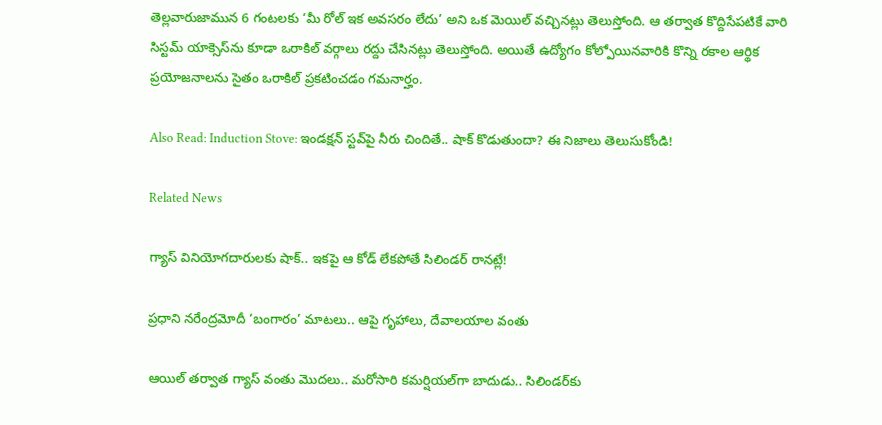తెల్లవారుజామున 6 గంటలకు ‘మీ రోల్ ఇక అవసరం లేదు’ అని ఒక మెయిల్ వచ్చినట్లు తెలుస్తోంది. ఆ తర్వాత కొద్దిసేపటికే వారి సిస్టమ్ యాక్సెస్‌ను కూడా ఒరాకిల్ వర్గాలు రద్దు చేసినట్లు తెలుస్తోంది. అయితే ఉద్యోగం కోల్పోయినవారికి కొన్ని రకాల ఆర్థిక ప్రయోజనాలను సైతం ఒరాకిల్ ప్రకటించడం గమనార్హం.

Also Read: Induction Stove: ఇండక్షన్ స్టవ్‌పై నీరు చిందితే.. షాక్ కొడుతుందా? ఈ నిజాలు తెలుసుకోండి!

Related News

గ్యాస్ వినియోగదారులకు షాక్.. ఇకపై ఆ కోడ్ లేకపోతే సిలిండర్ రానట్లే!

ప్రధాని నరేంద్రమోదీ ‘బంగారం’ మాటలు.. ఆపై గృహాలు, దేవాలయాల వంతు

ఆయిల్ తర్వాత గ్యాస్ వంతు మొదలు.. మరోసారి కమర్షియల్‌గా బాదుడు.. సిలిండర్‌కు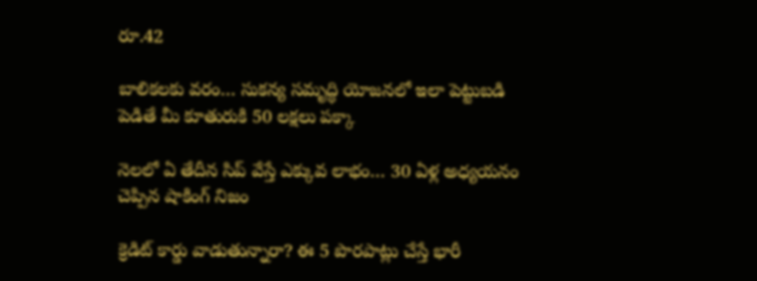రూ.42

బాలికలకు వరం… సుకన్య సమృద్ధి యోజనలో ఇలా పెట్టుబడి పెడితే మీ కూతురుకి 50 లక్షలు పక్కా

నెలలో ఏ తేదీన సిప్ వేస్తే ఎక్కువ లాభం… 30 ఏళ్ల అధ్యయనం చెప్పిన షాకింగ్ నిజం

క్రెడిట్ కార్డు వాడుతున్నారా? ఈ 5 పొరపాట్లు చేస్తే భారీ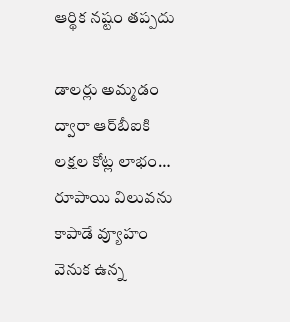ఆర్థిక నష్టం తప్పదు

డాలర్లు అమ్మడం ద్వారా ఆర్‌బీఐకి లక్షల కోట్ల లాభం… రూపాయి విలువను కాపాడే వ్యూహం వెనుక ఉన్న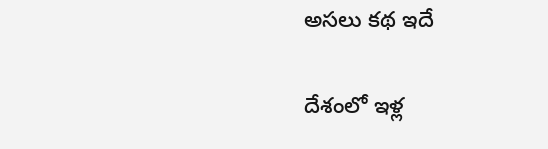అసలు కథ ఇదే

దేశంలో ఇళ్ల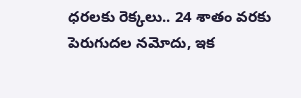ధరలకు రెక్కలు.. 24 శాతం వరకు పెరుగుదల నమోదు, ఇక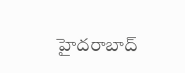హైదరాబాద్‌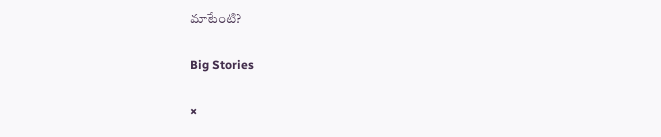మాటేంటి?

Big Stories

×